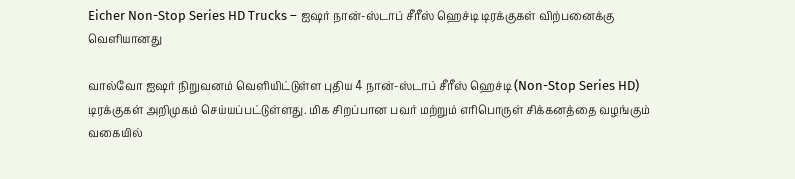Eicher Non-Stop Series HD Trucks – ஐஷர் நான்-ஸ்டாப் சீரீஸ் ஹெச்டி டிரக்குகள் விற்பனைக்கு வெளியானது

வால்வோ ஐஷர் நிறுவனம் வெளியிட்டுள்ள புதிய 4 நான்-ஸ்டாப் சீரீஸ் ஹெச்டி (Non-Stop Series HD) டிரக்குகள் அறிமுகம் செய்யப்பட்டுள்ளது. மிக சிறப்பான பவர் மற்றும் எரிபொருள் சிக்கனத்தை வழங்கும் வகையில்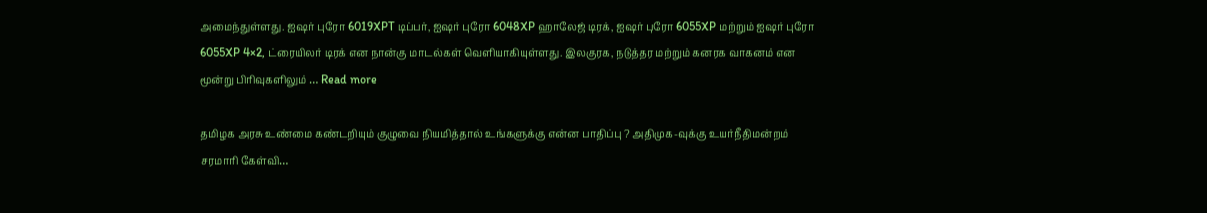அமைந்துள்ளது. ஐஷர் புரோ 6019XPT டிப்பர், ஐஷர் புரோ 6048XP ஹாலேஜ் டிரக், ஐஷர் புரோ 6055XP மற்றும் ஐஷர் புரோ 6055XP 4×2, ட்ரையிலர் டிரக் என நான்கு மாடல்கள் வெளியாகியுள்ளது. இலகுரக, நடுத்தர மற்றும் கனரக வாகனம் என மூன்று பிரிவுகளிலும் … Read more

தமிழக அரசு உண்மை கண்டறியும் குழுவை நியமித்தால் உங்களுக்கு என்ன பாதிப்பு ? அதிமுக-வுக்கு உயர்நீதிமன்றம் சரமாரி கேள்வி…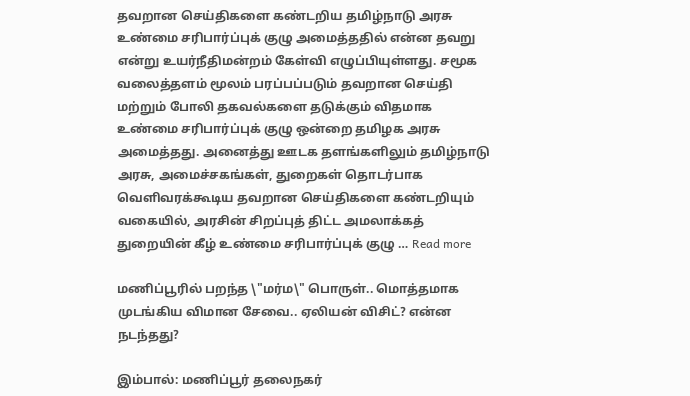தவறான செய்திகளை கண்டறிய தமிழ்நாடு அரசு உண்மை சரிபார்ப்புக் குழு அமைத்ததில் என்ன தவறு என்று உயர்நீதிமன்றம் கேள்வி எழுப்பியுள்ளது. சமூக வலைத்தளம் மூலம் பரப்பப்படும் தவறான செய்தி மற்றும் போலி தகவல்களை தடுக்கும் விதமாக உண்மை சரிபார்ப்புக் குழு ஒன்றை தமிழக அரசு அமைத்தது. அனைத்து ஊடக தளங்களிலும் தமிழ்நாடு அரசு, அமைச்சகங்கள், துறைகள் தொடர்பாக வெளிவரக்கூடிய தவறான செய்திகளை கண்டறியும் வகையில், அரசின் சிறப்புத் திட்ட அமலாக்கத் துறையின் கீழ் உண்மை சரிபார்ப்புக் குழு … Read more

மணிப்பூரில் பறந்த \"மர்ம\" பொருள்.. மொத்தமாக முடங்கிய விமான சேவை.. ஏலியன் விசிட்? என்ன நடந்தது?

இம்பால்: மணிப்பூர் தலைநகர்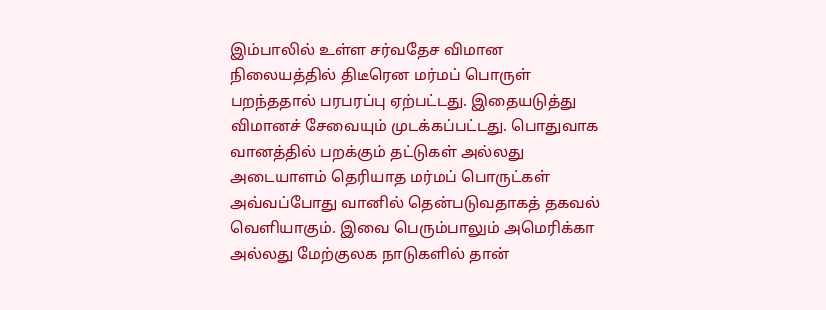இம்பாலில் உள்ள சர்வதேச விமான நிலையத்தில் திடீரென மர்மப் பொருள் பறந்ததால் பரபரப்பு ஏற்பட்டது. இதையடுத்து விமானச் சேவையும் முடக்கப்பட்டது. பொதுவாக வானத்தில் பறக்கும் தட்டுகள் அல்லது அடையாளம் தெரியாத மர்மப் பொருட்கள் அவ்வப்போது வானில் தென்படுவதாகத் தகவல் வெளியாகும். இவை பெரும்பாலும் அமெரிக்கா அல்லது மேற்குலக நாடுகளில் தான்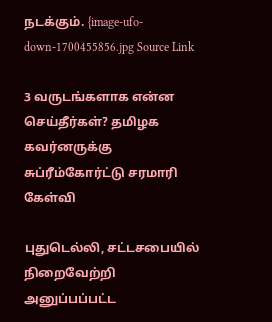நடக்கும். {image-ufo-down-1700455856.jpg Source Link

3 வருடங்களாக என்ன செய்தீர்கள்? தமிழக கவர்னருக்கு சுப்ரீம்கோர்ட்டு சரமாரி கேள்வி

புதுடெல்லி, சட்டசபையில் நிறைவேற்றி அனுப்பப்பட்ட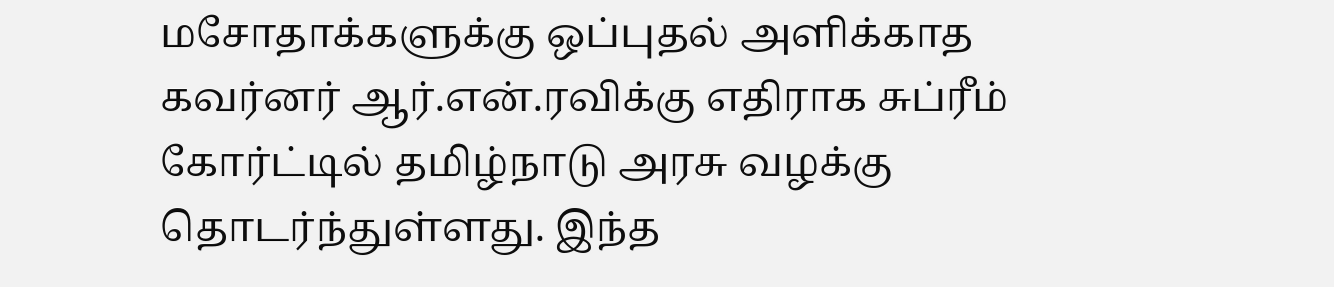மசோதாக்களுக்கு ஒப்புதல் அளிக்காத கவர்னர் ஆர்.என்.ரவிக்கு எதிராக சுப்ரீம் கோர்ட்டில் தமிழ்நாடு அரசு வழக்கு தொடர்ந்துள்ளது. இந்த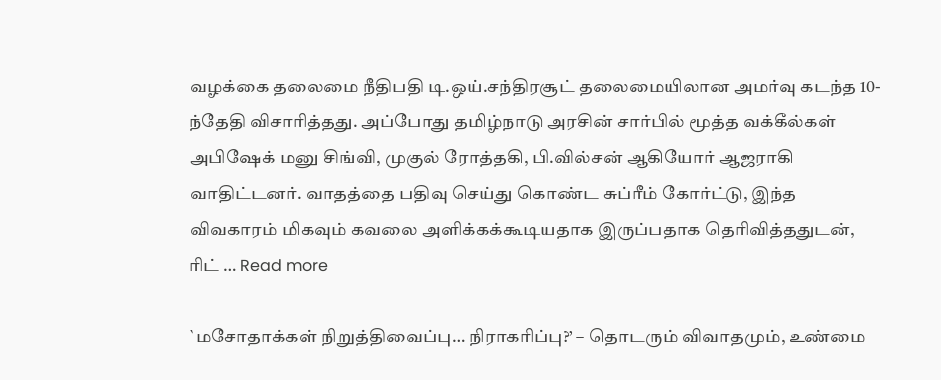வழக்கை தலைமை நீதிபதி டி.ஒய்.சந்திரசூட் தலைமையிலான அமர்வு கடந்த 10-ந்தேதி விசாரித்தது. அப்போது தமிழ்நாடு அரசின் சார்பில் மூத்த வக்கீல்கள் அபிஷேக் மனு சிங்வி, முகுல் ரோத்தகி, பி.வில்சன் ஆகியோர் ஆஜராகி வாதிட்டனர். வாதத்தை பதிவு செய்து கொண்ட சுப்ரீம் கோர்ட்டு, இந்த விவகாரம் மிகவும் கவலை அளிக்கக்கூடியதாக இருப்பதாக தெரிவித்ததுடன், ரிட் … Read more

`மசோதாக்கள் நிறுத்திவைப்பு… நிராகரிப்பு?’ – தொடரும் விவாதமும், உண்மை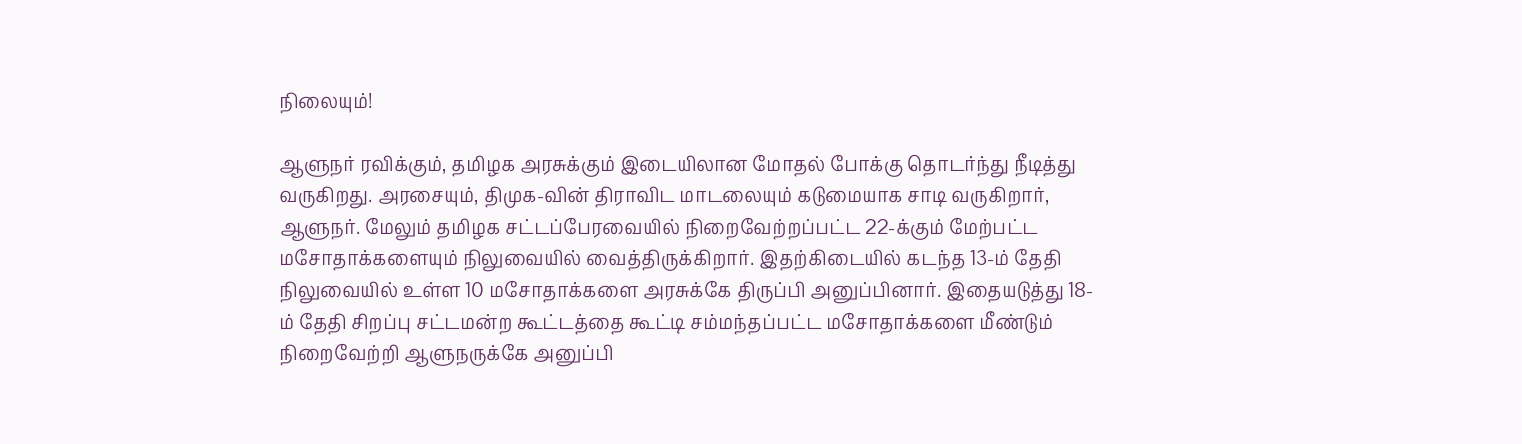நிலையும்!

ஆளுநர் ரவிக்கும், தமிழக அரசுக்கும் இடையிலான மோதல் போக்கு தொடர்ந்து நீடித்து வருகிறது. அரசையும், திமுக-வின் திராவிட மாடலையும் கடுமையாக சாடி வருகிறார், ஆளுநர். மேலும் தமிழக சட்டப்பேரவையில் நிறைவேற்றப்பட்ட 22-க்கும் மேற்பட்ட மசோதாக்களையும் நிலுவையில் வைத்திருக்கிறார். இதற்கிடையில் கடந்த 13-ம் தேதி நிலுவையில் உள்ள 10 மசோதாக்களை அரசுக்கே திருப்பி அனுப்பினார். இதையடுத்து 18-ம் தேதி சிறப்பு சட்டமன்ற கூட்டத்தை கூட்டி சம்மந்தப்பட்ட மசோதாக்களை மீண்டும் நிறைவேற்றி ஆளுநருக்கே அனுப்பி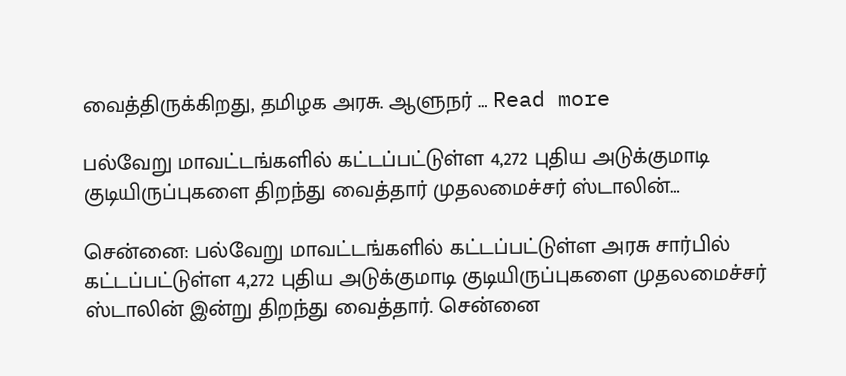வைத்திருக்கிறது, தமிழக அரசு. ஆளுநர் … Read more

பல்வேறு மாவட்டங்களில் கட்டப்பட்டுள்ள 4,272 புதிய அடுக்குமாடி குடியிருப்புகளை திறந்து வைத்தார் முதலமைச்சர் ஸ்டாலின்…

சென்னை: பல்வேறு மாவட்டங்களில் கட்டப்பட்டுள்ள அரசு சார்பில் கட்டப்பட்டுள்ள 4,272 புதிய அடுக்குமாடி குடியிருப்புகளை முதலமைச்சர் ஸ்டாலின் இன்று திறந்து வைத்தார். சென்னை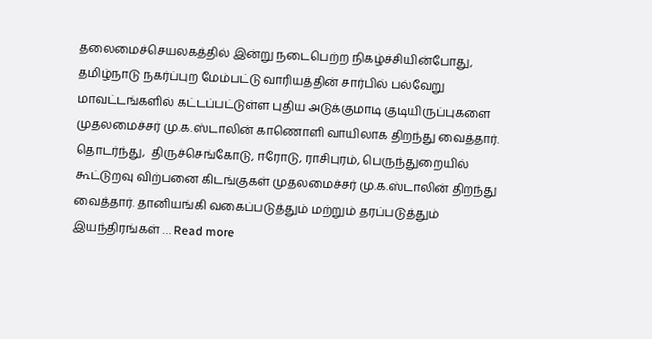தலைமைச்செயலகத்தில் இன்று நடைபெற்ற நிகழ்ச்சியின்போது,  தமிழ்நாடு நகர்ப்புற மேம்பட்டு வாரியத்தின் சார்பில் பல்வேறு மாவட்டங்களில் கட்டப்பட்டுள்ள புதிய அடுக்குமாடி குடியிருப்புகளை முதலமைச்சர் மு.க.ஸ்டாலின் காணொளி வாயிலாக திறந்து வைத்தார். தொடர்ந்து,  திருச்செங்கோடு, ஈரோடு, ராசிபுரம், பெருந்துறையில் கூட்டுறவு விற்பனை கிடங்குகள் முதலமைச்சர் மு.க.ஸ்டாலின் திறந்து வைத்தார். தானியங்கி வகைப்படுத்தும் மற்றும் தரப்படுத்தும் இயந்திரங்கள் … Read more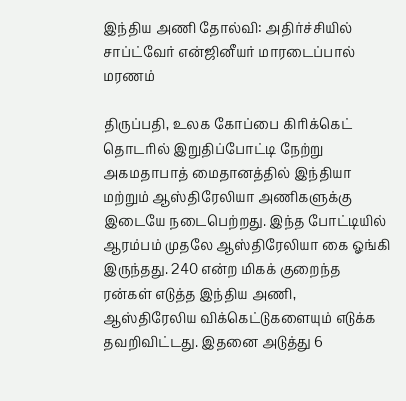இந்திய அணி தோல்வி: அதிர்ச்சியில் சாப்ட்வேர் என்ஜினீயர் மாரடைப்பால் மரணம்

திருப்பதி, உலக கோப்பை கிரிக்கெட் தொடரில் இறுதிப்போட்டி நேற்று அகமதாபாத் மைதானத்தில் இந்தியா மற்றும் ஆஸ்திரேலியா அணிகளுக்கு இடையே நடைபெற்றது. இந்த போட்டியில் ஆரம்பம் முதலே ஆஸ்திரேலியா கை ஓங்கி இருந்தது. 240 என்ற மிகக் குறைந்த ரன்கள் எடுத்த இந்திய அணி, ஆஸ்திரேலிய விக்கெட்டுகளையும் எடுக்க தவறிவிட்டது. இதனை அடுத்து 6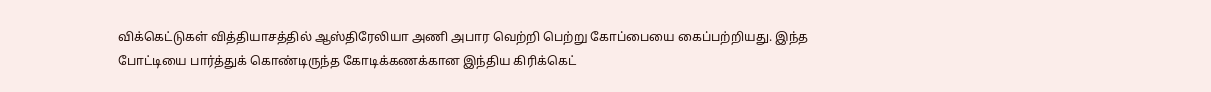விக்கெட்டுகள் வித்தியாசத்தில் ஆஸ்திரேலியா அணி அபார வெற்றி பெற்று கோப்பையை கைப்பற்றியது. இந்த போட்டியை பார்த்துக் கொண்டிருந்த கோடிக்கணக்கான இந்திய கிரிக்கெட்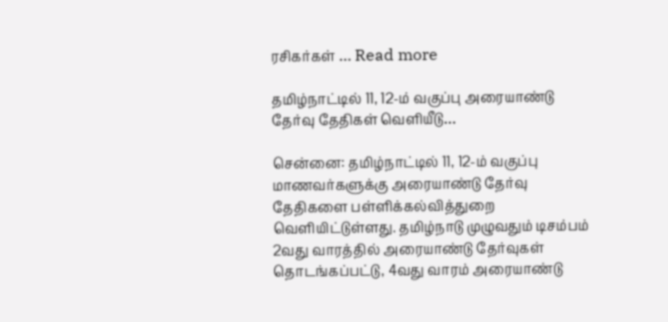ரசிகர்கள் … Read more

தமிழ்நாட்டில் 11, 12-ம் வகுப்பு அரையாண்டு தேர்வு தேதிகள் வெளியீடு…

சென்னை: தமிழ்நாட்டில் 11, 12-ம் வகுப்பு மாணவர்களுக்கு அரையாண்டு தேர்வு தேதிகளை பள்ளிக்கல்வித்துறை வெளியிட்டுள்ளது. தமிழ்நாடு முழுவதும் டிசம்பம் 2வது வாரத்தில் அரையாண்டு தேர்வுகள் தொடங்கப்பட்டு, 4வது வாரம் அரையாண்டு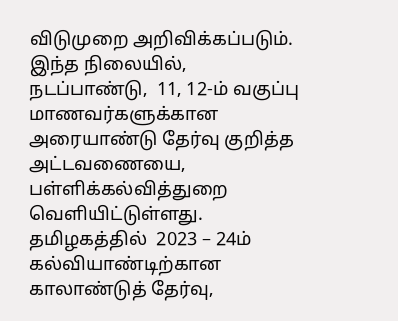விடுமுறை அறிவிக்கப்படும். இந்த நிலையில், நடப்பாண்டு,  11, 12-ம் வகுப்பு மாணவர்களுக்கான அரையாண்டு தேர்வு குறித்த அட்டவணையை, பள்ளிக்கல்வித்துறை வெளியிட்டுள்ளது. தமிழகத்தில்  2023 – 24ம் கல்வியாண்டிற்கான காலாண்டுத் தேர்வு,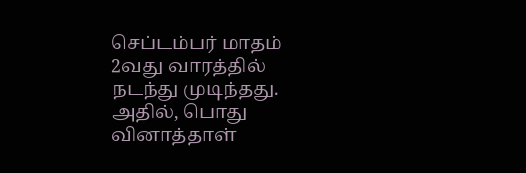செப்டம்பர் மாதம் 2வது வாரத்தில் நடந்து முடிந்தது. அதில், பொது வினாத்தாள்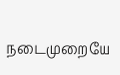நடைமுறையே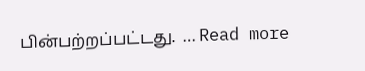பின்பற்றப்பட்டது.  … Read more